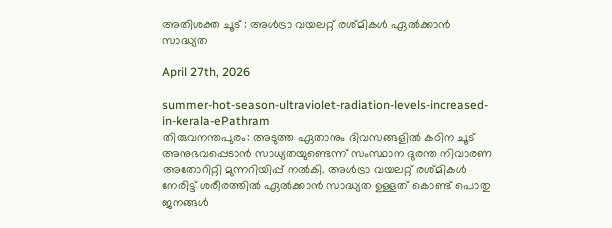അതിശക്ത ചൂട് : അള്‍ട്രാ വയലറ്റ് രശ്മികള്‍ ഏല്‍ക്കാന്‍ സാദ്ധ്യത

April 27th, 2026

summer-hot-season-ultraviolet-radiation-levels-increased-in-kerala-ePathram
തിരുവനന്തപുരം: അടുത്ത ഏതാനും ദിവസങ്ങളിൽ കഠിന ചൂട് അനുഭവപ്പെടാൻ സാധ്യതയുണ്ടെന്ന് സംസ്ഥാന ദുരന്ത നിവാരണ അതോറിറ്റി മുന്നറിയിപ്പ് നൽകി. അള്‍ട്രാ വയലറ്റ് രശ്മികള്‍ നേരിട്ട് ശരീരത്തിൽ ഏൽക്കാൻ സാദ്ധ്യത ഉള്ളത് കൊണ്ട് പൊതു ജനങ്ങൾ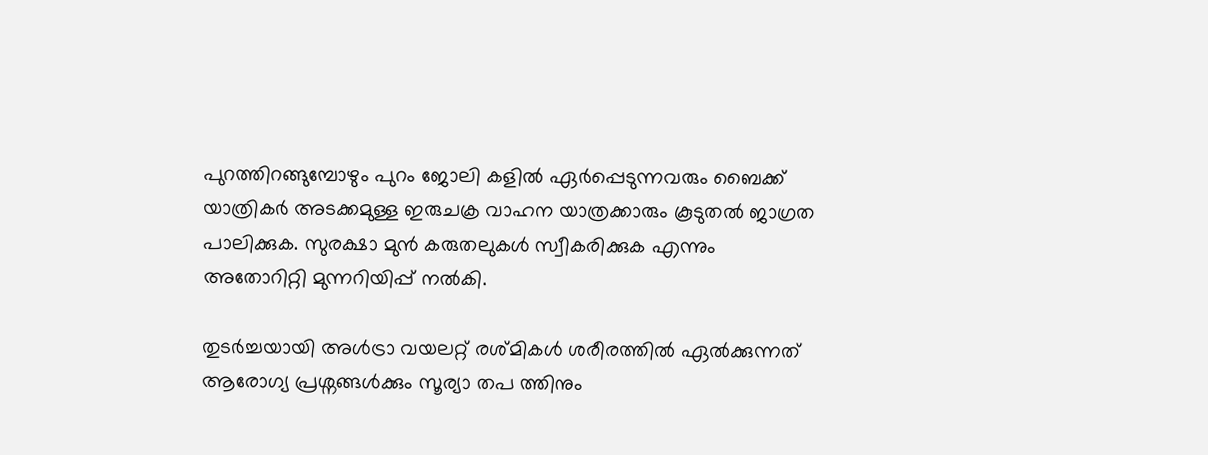പുറത്തിറങ്ങുമ്പോഴും പുറം ജോലി കളിൽ ഏർപ്പെടുന്നവരും ബൈക്ക് യാത്രികർ അടക്കമുള്ള ഇരുചക്ര വാഹന യാത്രക്കാരും കൂടുതൽ ജാഗ്രത പാലിക്കുക. സുരക്ഷാ മുന്‍ കരുതലുകള്‍ സ്വീകരിക്കുക എന്നും അതോറിറ്റി മുന്നറിയിപ്പ് നൽകി.

തുടർച്ചയായി അള്‍ട്രാ വയലറ്റ് രശ്മികള്‍ ശരീരത്തിൽ ഏൽക്കുന്നത് ആരോഗ്യ പ്രശ്നങ്ങൾക്കും സൂര്യാ തപ ത്തിനും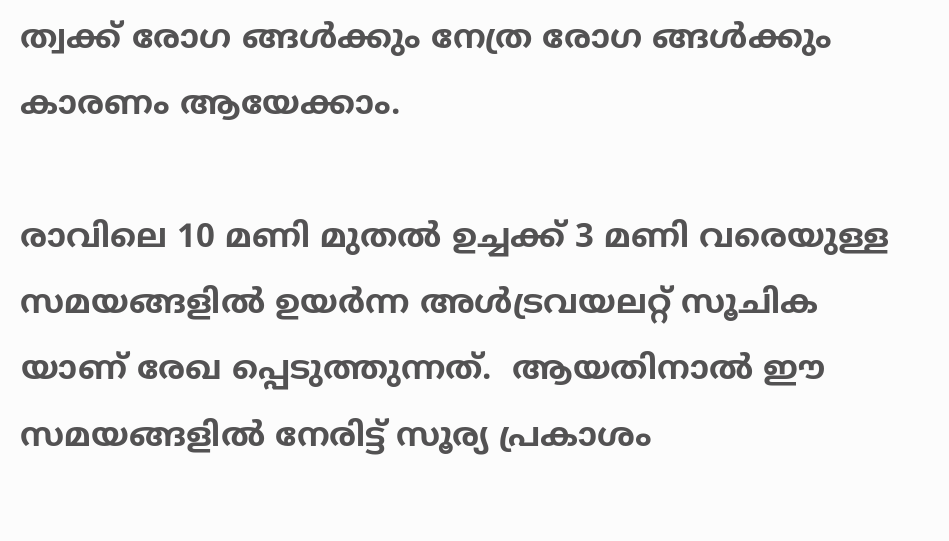ത്വക്ക് രോഗ ങ്ങൾക്കും നേത്ര രോഗ ങ്ങൾക്കും കാരണം ആയേക്കാം.

രാവിലെ 10 മണി മുതൽ ഉച്ചക്ക് 3 മണി വരെയുള്ള സമയങ്ങളിൽ ഉയർന്ന അൾട്രവയലറ്റ് സൂചിക യാണ് രേഖ പ്പെടുത്തുന്നത്.  ആയതിനാൽ ഈ സമയങ്ങളിൽ നേരിട്ട് സൂര്യ പ്രകാശം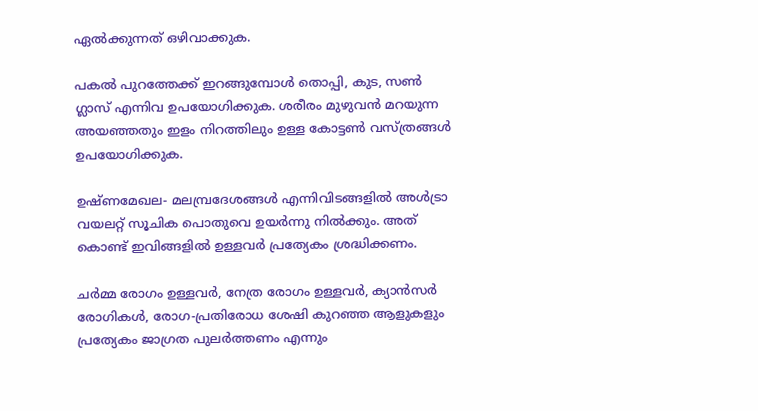ഏൽക്കുന്നത് ഒഴിവാക്കുക.

പകൽ പുറത്തേക്ക് ഇറങ്ങുമ്പോൾ തൊപ്പി, കുട, സൺ ഗ്ലാസ് എന്നിവ ഉപയോഗിക്കുക. ശരീരം മുഴുവൻ മറയുന്ന അയഞ്ഞതും ഇളം നിറത്തിലും ഉള്ള കോട്ടൺ വസ്ത്രങ്ങൾ ഉപയോഗിക്കുക.

ഉഷ്ണമേഖല- മലമ്പ്രദേശങ്ങൾ എന്നിവിടങ്ങളിൽ അള്‍ട്രാ വയലറ്റ് സൂചിക പൊതുവെ ഉയർന്നു നിൽക്കും. അത് കൊണ്ട് ഇവിങ്ങളിൽ ഉള്ളവർ പ്രത്യേകം ശ്രദ്ധിക്കണം.

ചർമ്മ രോഗം ഉള്ളവർ, നേത്ര രോഗം ഉള്ളവർ, ക്യാൻസർ രോഗികൾ, രോഗ-പ്രതിരോധ ശേഷി കുറഞ്ഞ ആളുകളും പ്രത്യേകം ജാഗ്രത പുലർത്തണം എന്നും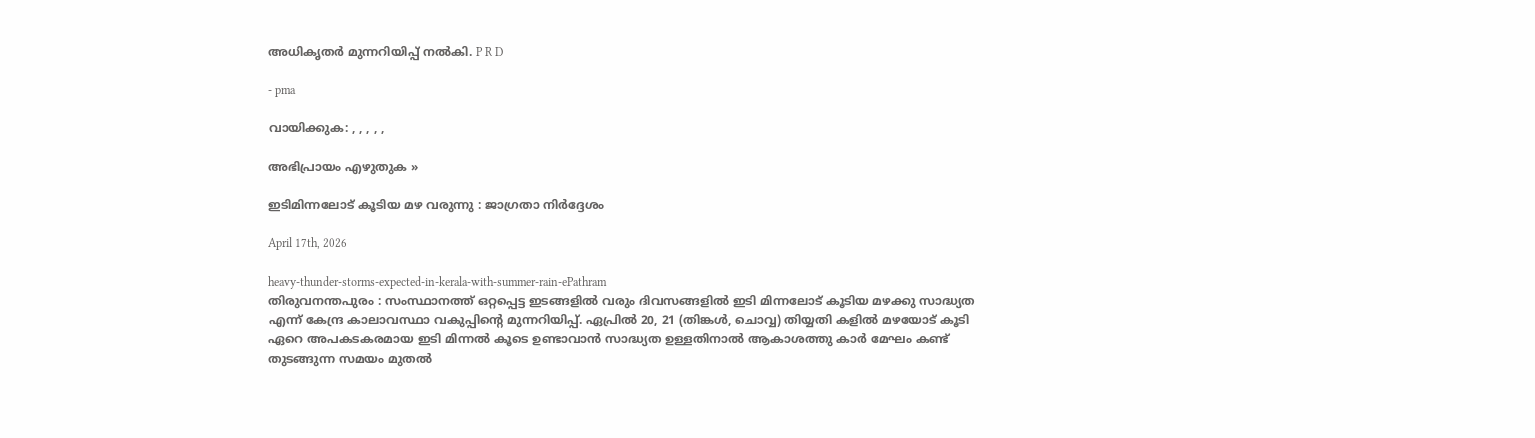അധികൃതർ മുന്നറിയിപ്പ് നൽകി. P R D

- pma

വായിക്കുക: , , , , ,

അഭിപ്രായം എഴുതുക »

ഇടിമിന്നലോട് കൂടിയ മഴ വരുന്നു : ജാഗ്രതാ നിർദ്ദേശം

April 17th, 2026

heavy-thunder-storms-expected-in-kerala-with-summer-rain-ePathram
തിരുവനന്തപുരം : സംസ്ഥാനത്ത് ഒറ്റപ്പെട്ട ഇടങ്ങളിൽ വരും ദിവസങ്ങളിൽ ഇടി മിന്നലോട് കൂടിയ മഴക്കു സാദ്ധ്യത എന്ന് കേന്ദ്ര കാലാവസ്ഥാ വകുപ്പിന്റെ മുന്നറിയിപ്പ്. ഏപ്രിൽ 20, 21 (തിങ്കൾ, ചൊവ്വ) തിയ്യതി കളിൽ മഴയോട് കൂടി ഏറെ അപകടകരമായ ഇടി മിന്നൽ കൂടെ ഉണ്ടാവാൻ സാദ്ധ്യത ഉള്ളതിനാൽ ആകാശത്തു കാർ മേഘം കണ്ട് തുടങ്ങുന്ന സമയം മുതൽ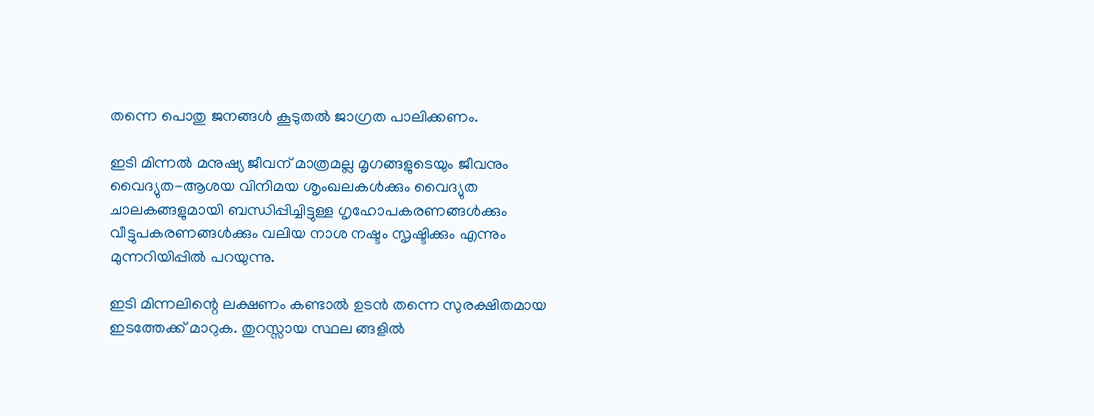തന്നെ പൊതു ജനങ്ങൾ കൂടുതൽ ജാഗ്രത പാലിക്കണം.

ഇടി മിന്നൽ മനുഷ്യ ജീവന് മാത്രമല്ല മൃഗങ്ങളുടെയും ജീവനും വൈദ്യുത-ആശയ വിനിമയ ശൃംഖലകൾക്കും വൈദ്യുത ചാലകങ്ങളുമായി ബന്ധിപ്പിച്ചിട്ടുള്ള ഗൃഹോപകരണങ്ങൾക്കും വീട്ടുപകരണങ്ങൾക്കും വലിയ നാശ നഷ്ടം സൃഷ്ടിക്കും എന്നും മുന്നറിയിപ്പിൽ പറയുന്നു.

ഇടി മിന്നലിന്റെ ലക്ഷണം കണ്ടാൽ ഉടൻ തന്നെ സുരക്ഷിതമായ ഇടത്തേക്ക് മാറുക. തുറസ്സായ സ്ഥല ങ്ങളിൽ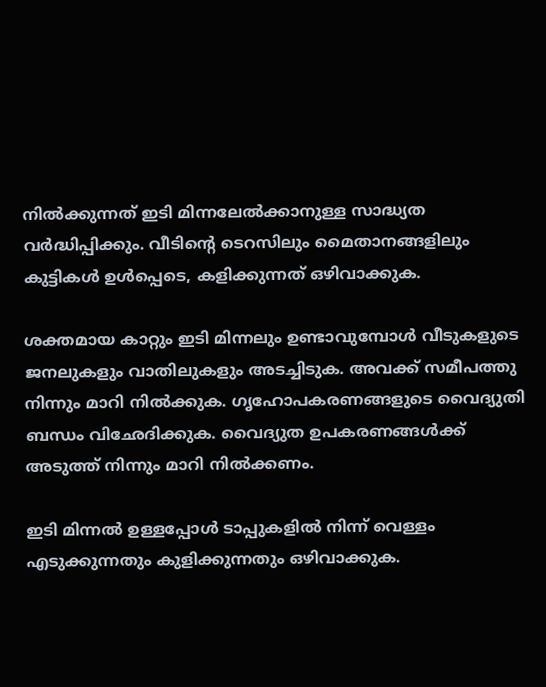നിൽക്കുന്നത് ഇടി മിന്നലേൽക്കാനുള്ള സാദ്ധ്യത വർദ്ധിപ്പിക്കും. വീടിന്റെ ടെറസിലും മൈതാനങ്ങളിലും കുട്ടികൾ ഉൾപ്പെടെ, കളിക്കുന്നത് ഒഴിവാക്കുക.

ശക്തമായ കാറ്റും ഇടി മിന്നലും ഉണ്ടാവുമ്പോൾ വീടുകളുടെ ജനലുകളും വാതിലുകളും അടച്ചിടുക. അവക്ക് സമീപത്തു നിന്നും മാറി നിൽക്കുക. ഗൃഹോപകരണങ്ങളുടെ വൈദ്യുതി ബന്ധം വിഛേദിക്കുക. വൈദ്യുത ഉപകരണങ്ങൾക്ക് അടുത്ത് നിന്നും മാറി നിൽക്കണം.

ഇടി മിന്നൽ ഉള്ളപ്പോൾ ടാപ്പുകളിൽ നിന്ന് വെള്ളം എടുക്കുന്നതും കുളിക്കുന്നതും ഒഴിവാക്കുക.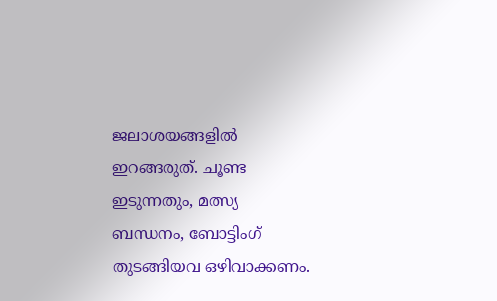ജലാശയങ്ങളിൽ ഇറങ്ങരുത്. ചൂണ്ട ഇടുന്നതും, മത്സ്യ ബന്ധനം, ബോട്ടിംഗ് തുടങ്ങിയവ ഒഴിവാക്കണം.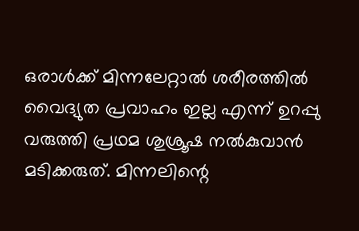ഒരാൾക്ക് മിന്നലേറ്റാൽ ശരീരത്തിൽ വൈദ്യുത പ്രവാഹം ഇല്ല എന്ന് ഉറപ്പു വരുത്തി പ്രഥമ ശുശ്രൂഷ നൽകുവാൻ മടിക്കരുത്‌. മിന്നലിന്റെ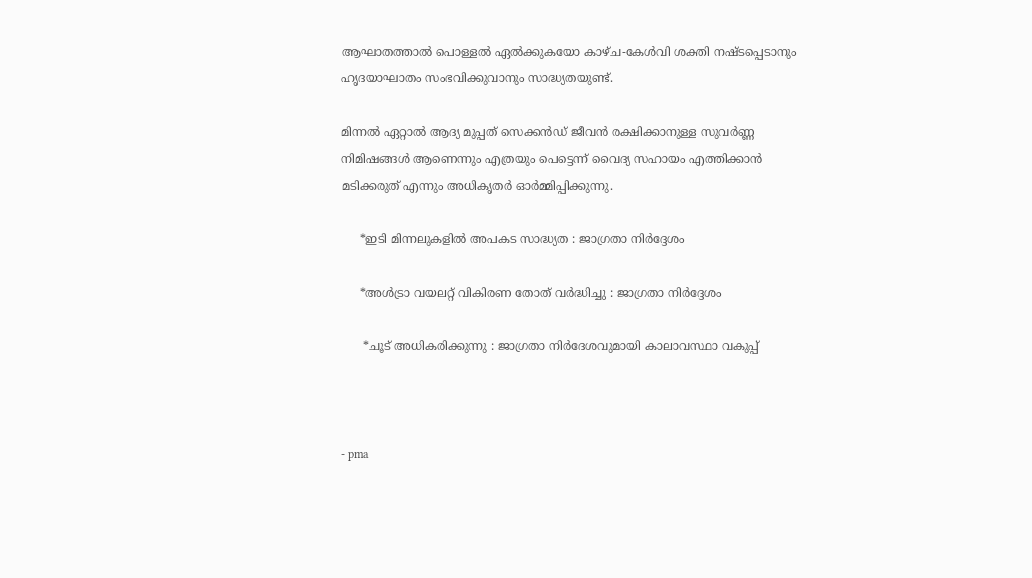ആഘാതത്താൽ പൊള്ളൽ ഏൽക്കുകയോ കാഴ്‌ച-കേൾവി ശക്തി നഷ്ടപ്പെടാനും ഹൃദയാഘാതം സംഭവിക്കുവാനും സാദ്ധ്യതയുണ്ട്.

മിന്നൽ ഏറ്റാൽ ആദ്യ മുപ്പത്‌ സെക്കൻഡ് ജീവൻ രക്ഷിക്കാനുള്ള സുവർണ്ണ നിമിഷങ്ങൾ ആണെന്നും എത്രയും പെട്ടെന്ന് വൈദ്യ സഹായം എത്തിക്കാൻ മടിക്കരുത് എന്നും അധികൃതർ ഓർമ്മിപ്പിക്കുന്നു.

     *ഇടി മിന്നലുകളില്‍ അപകട സാദ്ധ്യത : ജാഗ്രതാ നിര്‍ദ്ദേശം

     *അള്‍ട്രാ വയലറ്റ് വികിരണ തോത് വർദ്ധിച്ചു : ജാഗ്രതാ നിർദ്ദേശം

      *ചൂട് അധികരിക്കുന്നു : ജാഗ്രതാ നിർദേശവുമായി കാലാവസ്ഥാ വകുപ്പ്



- pma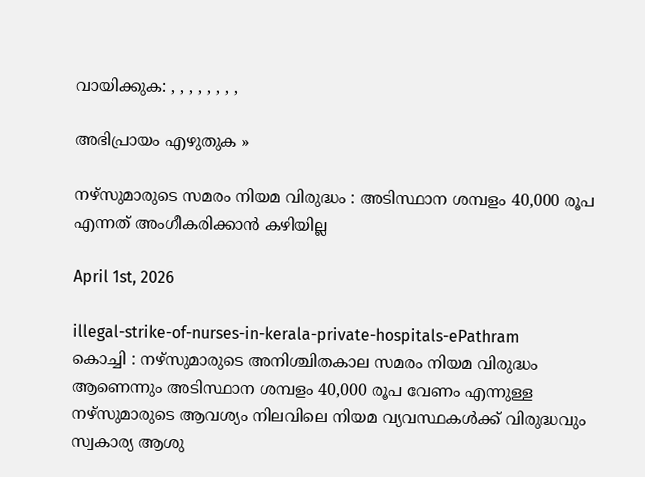വായിക്കുക: , , , , , , , ,

അഭിപ്രായം എഴുതുക »

നഴ്‌സുമാരുടെ സമരം നിയമ വിരുദ്ധം : അടിസ്ഥാന ശമ്പളം 40,000 രൂപ എന്നത് അംഗീകരിക്കാൻ കഴിയില്ല

April 1st, 2026

illegal-strike-of-nurses-in-kerala-private-hospitals-ePathram
കൊച്ചി : നഴ്‌സുമാരുടെ അനിശ്ചിതകാല സമരം നിയമ വിരുദ്ധം ആണെന്നും അടിസ്ഥാന ശമ്പളം 40,000 രൂപ വേണം എന്നുള്ള നഴ്‌സുമാരുടെ ആവശ്യം നിലവിലെ നിയമ വ്യവസ്ഥകൾക്ക് വിരുദ്ധവും സ്വകാര്യ ആശു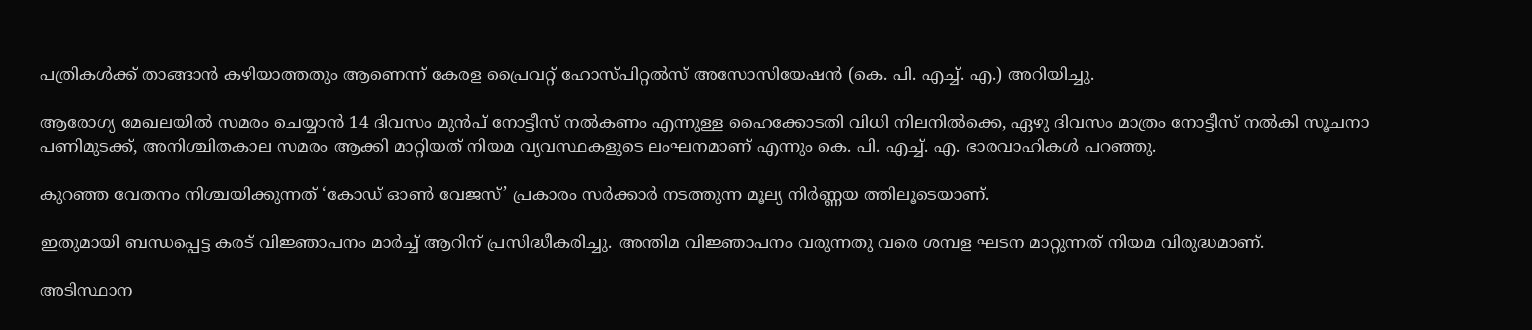പത്രികൾക്ക് താങ്ങാൻ കഴിയാത്തതും ആണെന്ന് കേരള പ്രൈവറ്റ് ഹോസ്പിറ്റൽസ് അസോസിയേഷൻ (കെ. പി. എച്ച്. എ.) അറിയിച്ചു.

ആരോഗ്യ മേഖലയിൽ സമരം ചെയ്യാൻ 14 ദിവസം മുൻപ് നോട്ടീസ് നൽകണം എന്നുള്ള ഹൈക്കോടതി വിധി നിലനിൽക്കെ, ഏഴു ദിവസം മാത്രം നോട്ടീസ് നൽകി സൂചനാ പണിമുടക്ക്, അനിശ്ചിതകാല സമരം ആക്കി മാറ്റിയത് നിയമ വ്യവസ്ഥകളുടെ ലംഘനമാണ് എന്നും കെ. പി. എച്ച്. എ. ഭാരവാഹികൾ പറഞ്ഞു.

കുറഞ്ഞ വേതനം നിശ്ചയിക്കുന്നത് ‘കോഡ് ഓൺ വേജസ്’ പ്രകാരം സർക്കാർ നടത്തുന്ന മൂല്യ നിർണ്ണയ ത്തിലൂടെയാണ്.

ഇതുമായി ബന്ധപ്പെട്ട കരട് വിജ്ഞാപനം മാർച്ച് ആറിന് പ്രസിദ്ധീകരിച്ചു. അന്തിമ വിജ്ഞാപനം വരുന്നതു വരെ ശമ്പള ഘടന മാറ്റുന്നത് നിയമ വിരുദ്ധമാണ്.

അടിസ്ഥാന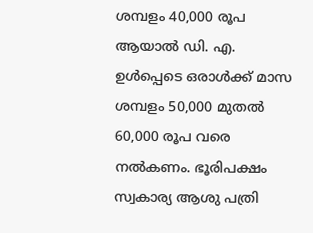ശമ്പളം 40,000 രൂപ ആയാൽ ഡി. എ.  ഉൾപ്പെടെ ഒരാൾക്ക് മാസ ശമ്പളം 50,000 മുതൽ 60,000 രൂപ വരെ നൽകണം. ഭൂരിപക്ഷം സ്വകാര്യ ആശു പത്രി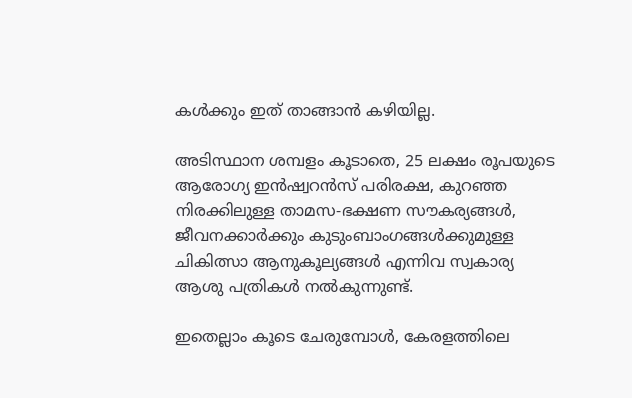കൾക്കും ഇത് താങ്ങാൻ കഴിയില്ല.

അടിസ്ഥാന ശമ്പളം കൂടാതെ, 25 ലക്ഷം രൂപയുടെ ആരോഗ്യ ഇൻഷ്വറൻസ് പരിരക്ഷ, കുറഞ്ഞ നിരക്കിലുള്ള താമസ-ഭക്ഷണ സൗകര്യങ്ങൾ, ജീവനക്കാർക്കും കുടുംബാംഗങ്ങൾക്കുമുള്ള ചികിത്സാ ആനുകൂല്യങ്ങൾ എന്നിവ സ്വകാര്യ ആശു പത്രികൾ നൽകുന്നുണ്ട്.

ഇതെല്ലാം കൂടെ ചേരുമ്പോൾ, കേരളത്തിലെ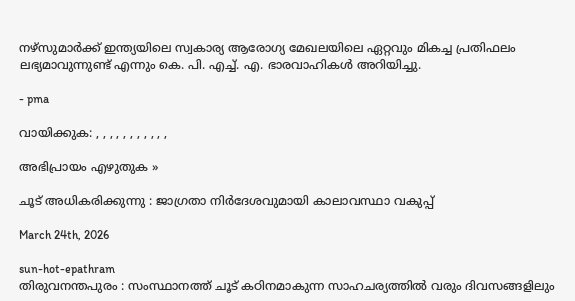നഴ്‌സുമാർക്ക് ഇന്ത്യയിലെ സ്വകാര്യ ആരോഗ്യ മേഖലയിലെ ഏറ്റവും മികച്ച പ്രതിഫലം ലഭ്യമാവുന്നുണ്ട് എന്നും കെ. പി. എച്ച്. എ. ഭാരവാഹികൾ അറിയിച്ചു.

- pma

വായിക്കുക: , , , , , , , , , , ,

അഭിപ്രായം എഴുതുക »

ചൂട് അധികരിക്കുന്നു : ജാഗ്രതാ നിർദേശവുമായി കാലാവസ്ഥാ വകുപ്പ്

March 24th, 2026

sun-hot-epathram
തിരുവനന്തപുരം : സംസ്ഥാനത്ത് ചൂട് കഠിനമാകുന്ന സാഹചര്യത്തിൽ വരും ദിവസങ്ങളിലും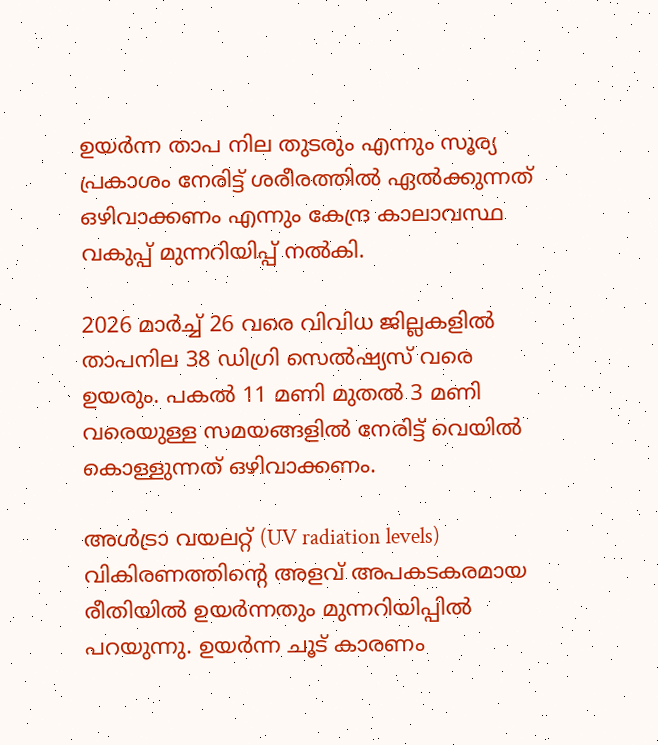ഉയർന്ന താപ നില തുടരും എന്നും സൂര്യ പ്രകാശം നേരിട്ട് ശരീരത്തിൽ ഏൽക്കുന്നത് ഒഴിവാക്കണം എന്നും കേന്ദ്ര കാലാവസ്ഥ വകുപ്പ് മുന്നറിയിപ്പ് നൽകി.

2026 മാർച്ച് 26 വരെ വിവിധ ജില്ലകളിൽ താപനില 38 ഡിഗ്രി സെല്‍ഷ്യസ് വരെ ഉയരും. പകൽ 11 മണി മുതൽ 3 മണി വരെയുള്ള സമയങ്ങളിൽ നേരിട്ട് വെയിൽ കൊള്ളുന്നത് ഒഴിവാക്കണം.

അൾട്രാ വയലറ്റ് (UV radiation levels) വികിരണത്തിന്റെ അളവ് അപകടകരമായ രീതിയിൽ ഉയർന്നതും മുന്നറിയിപ്പിൽ പറയുന്നു. ഉയര്‍ന്ന ചൂട് കാരണം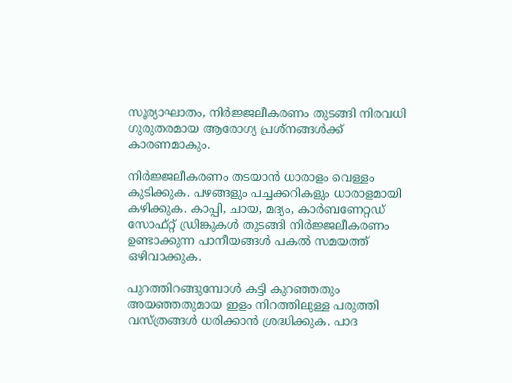സൂര്യാഘാതം, നിര്‍ജ്ജലീകരണം തുടങ്ങി നിരവധി ഗുരുതരമായ ആരോഗ്യ പ്രശ്നങ്ങള്‍ക്ക് കാരണമാകും.

നിർജ്ജലീകരണം തടയാൻ ധാരാളം വെള്ളം കുടിക്കുക. പഴങ്ങളും പച്ചക്കറികളും ധാരാളമായി കഴിക്കുക. കാപ്പി, ചായ, മദ്യം, കാര്‍ബണേറ്റഡ് സോഫ്റ്റ് ഡ്രിങ്കുകള്‍ തുടങ്ങി നിർജ്ജലീകരണം ഉണ്ടാക്കുന്ന പാനീയങ്ങൾ പകല്‍ സമയത്ത് ഒഴിവാക്കുക.

പുറത്തിറങ്ങുമ്പോള്‍ കട്ടി കുറഞ്ഞതും അയഞ്ഞതുമായ ഇളം നിറത്തിലുള്ള പരുത്തി വസ്ത്രങ്ങൾ ധരിക്കാൻ ശ്രദ്ധിക്കുക. പാദ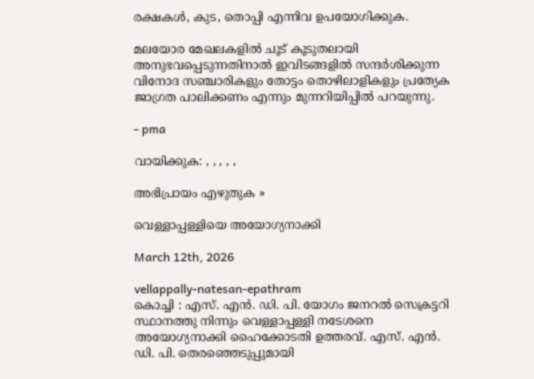രക്ഷകള്‍, കുട, തൊപ്പി എന്നിവ ഉപയോഗിക്കുക.

മലയോര മേഖലകളിൽ ചൂട് കൂടുതലായി അനുഭവപ്പെടുന്നതിനാൽ ഇവിടങ്ങളിൽ സന്ദർശിക്കുന്ന വിനോദ സഞ്ചാരികളും തോട്ടം തൊഴിലാളികളും പ്രത്യേക ജാഗ്രത പാലിക്കണം എന്നും മുന്നറിയിപ്പിൽ പറയുന്നു.

- pma

വായിക്കുക: , , , , ,

അഭിപ്രായം എഴുതുക »

വെള്ളാപ്പള്ളിയെ അയോഗ്യനാക്കി

March 12th, 2026

vellappally-natesan-epathram
കൊച്ചി : എസ്. എന്‍. ഡി. പി. യോഗം ജനറല്‍ സെക്രട്ടറി സ്ഥാനത്തു നിന്നും വെള്ളാപ്പള്ളി നടേശനെ അയോഗ്യനാക്കി ഹൈക്കോടതി ഉത്തരവ്. എസ്. എന്‍. ഡി. പി. തെരഞ്ഞെടുപ്പുമായി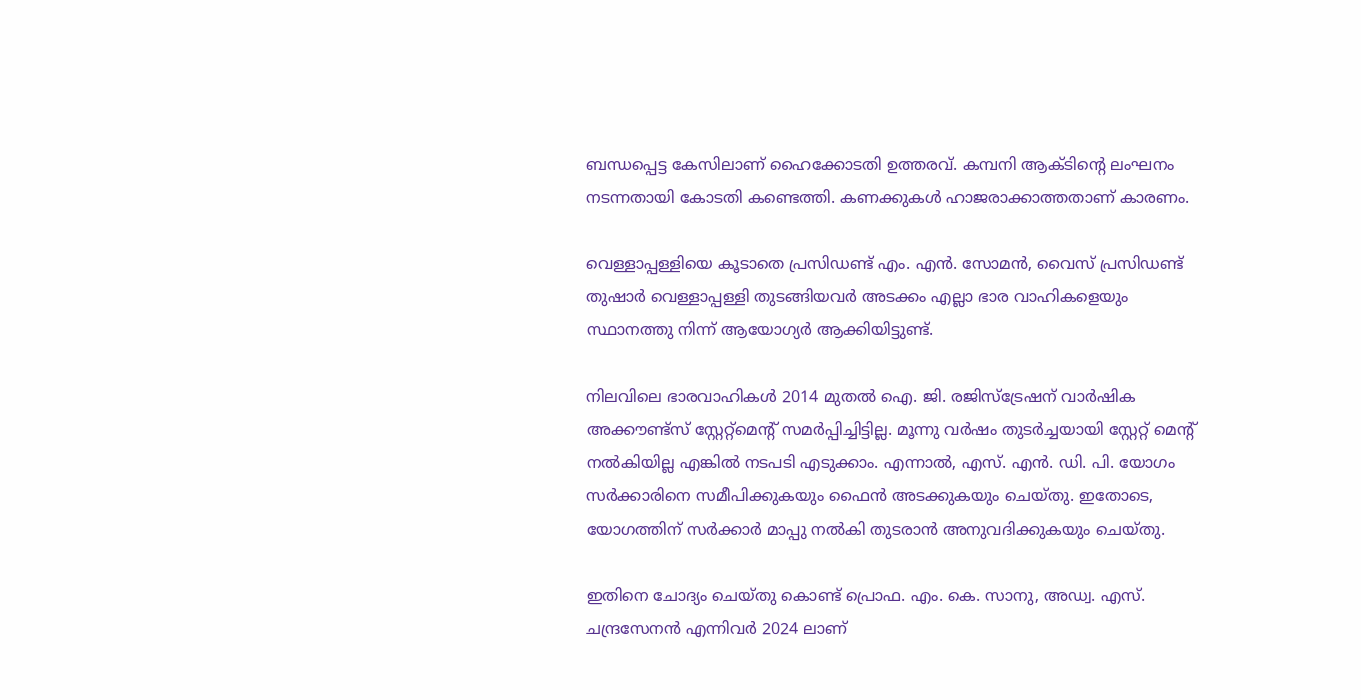ബന്ധപ്പെട്ട കേസിലാണ് ഹൈക്കോടതി ഉത്തരവ്. കമ്പനി ആക്ടിന്റെ ലംഘനം നടന്നതായി കോടതി കണ്ടെത്തി. കണക്കുകള്‍ ഹാജരാക്കാത്തതാണ് കാരണം.

വെള്ളാപ്പള്ളിയെ കൂടാതെ പ്രസിഡണ്ട് എം. എൻ. സോമൻ, വൈസ് പ്രസിഡണ്ട് തുഷാർ വെള്ളാപ്പള്ളി തുടങ്ങിയവർ അടക്കം എല്ലാ ഭാര വാഹികളെയും സ്ഥാനത്തു നിന്ന് ആയോഗ്യർ ആക്കിയിട്ടുണ്ട്.

നിലവിലെ ഭാരവാഹികൾ 2014 മുതൽ ഐ. ജി. രജിസ്‌ട്രേഷന് വാർഷിക അക്കൗണ്ട്‌സ് സ്റ്റേറ്റ്‌മെന്റ് സമർപ്പിച്ചിട്ടില്ല. മൂന്നു വർഷം തുടർച്ചയായി സ്റ്റേറ്റ്‌ മെന്റ് നൽകിയില്ല എങ്കിൽ നടപടി എടുക്കാം. എന്നാൽ, എസ്. എന്‍. ഡി. പി. യോഗം സർക്കാരിനെ സമീപിക്കുകയും ഫൈൻ അടക്കുകയും ചെയ്തു. ഇതോടെ, യോഗത്തിന് സർക്കാർ മാപ്പു നൽകി തുടരാൻ അനുവദിക്കുകയും ചെയ്തു.

ഇതിനെ ചോദ്യം ചെയ്തു കൊണ്ട് പ്രൊഫ. എം. കെ. സാനു, അഡ്വ. എസ്. ചന്ദ്രസേനൻ എന്നിവർ 2024 ലാണ്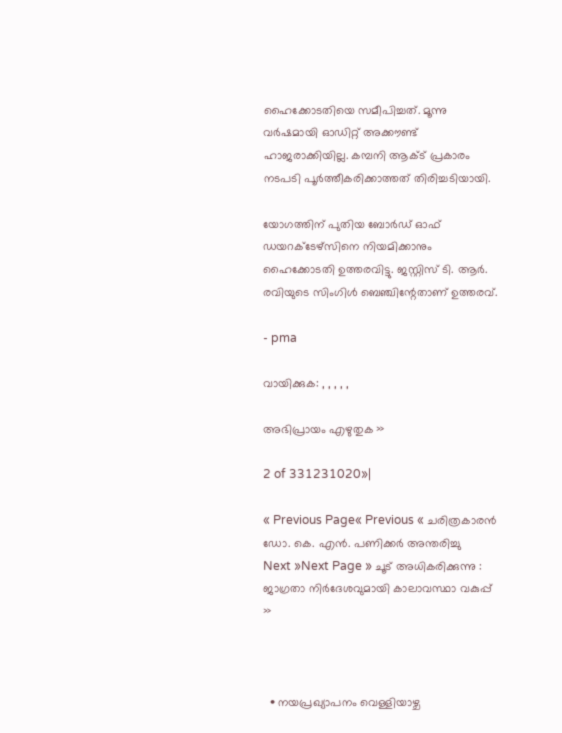ഹൈക്കോടതിയെ സമീപിച്ചത്. മൂന്നു വര്‍ഷമായി ഓഡിറ്റ് അക്കൗണ്ട് ഹാജരാക്കിയില്ല. കമ്പനി ആക്ട് പ്രകാരം നടപടി പൂര്‍ത്തീകരിക്കാത്തത് തിരിച്ചടിയായി.

യോഗത്തിന് പുതിയ ബോർഡ് ഓഫ് ഡയറക്ടേഴ്‌സിനെ നിയമിക്കാനും ഹൈക്കോടതി ഉത്തരവിട്ടു. ജസ്റ്റിസ് ടി. ആർ. രവിയുടെ സിംഗിൾ ബെഞ്ചിന്റേതാണ് ഉത്തരവ്.

- pma

വായിക്കുക: , , , , ,

അഭിപ്രായം എഴുതുക »

2 of 331231020»|

« Previous Page« Previous « ചരിത്രകാരൻ ഡോ. കെ. എൻ. പണിക്കർ അന്തരിച്ചു
Next »Next Page » ചൂട് അധികരിക്കുന്നു : ജാഗ്രതാ നിർദേശവുമായി കാലാവസ്ഥാ വകുപ്പ് »



  • നയപ്രഖ്യാപനം വെള്ളിയാഴ്ച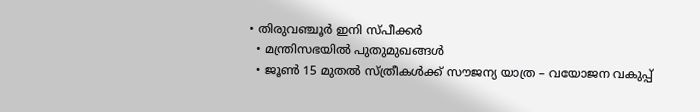• തിരുവഞ്ചൂർ ഇനി സ്പീക്കർ
  • മന്ത്രിസഭയിൽ പുതുമുഖങ്ങൾ
  • ജൂൺ 15 മുതൽ സ്ത്രീകൾക്ക് സൗജന്യ യാത്ര – വയോജന വകുപ്പ്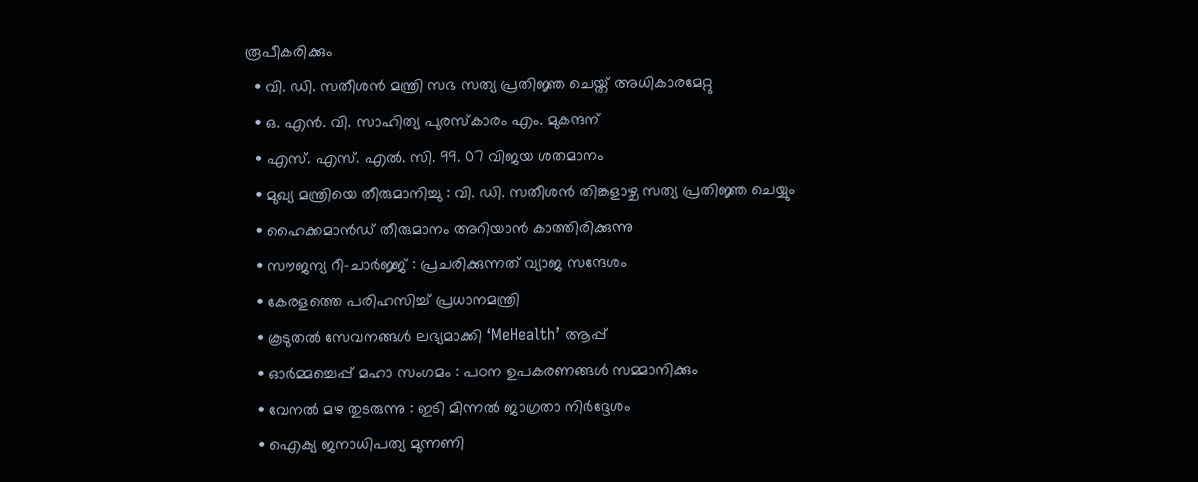രൂപീകരിക്കും
  • വി. ഡി. സതീശന്‍ മന്ത്രി സഭ സത്യ പ്രതിജ്ഞ ചെയ്ത് അധികാരമേറ്റു
  • ഒ. എൻ. വി. സാഹിത്യ പുരസ്കാരം എം. മുകന്ദന്
  • എസ്. എസ്. എൽ. സി. 99. 07 വിജയ ശതമാനം
  • മുഖ്യ മന്ത്രിയെ തീരുമാനിച്ചു : വി. ഡി. സതീശന്‍ തിങ്കളാഴ്ച സത്യ പ്രതിജ്ഞ ചെയ്യും
  • ഹൈക്കമാൻഡ് തീരുമാനം അറിയാൻ കാത്തിരിക്കുന്നു
  • സൗജന്യ റീ-ചാർജ്ജ് : പ്രചരിക്കുന്നത് വ്യാജ സന്ദേശം
  • കേരളത്തെ പരിഹസിച്ച് പ്രധാനമന്ത്രി
  • കൂടുതൽ സേവനങ്ങൾ ലഭ്യമാക്കി ‘MeHealth’ ആപ്പ്
  • ഓർമ്മച്ചെപ്പ് മഹാ സംഗമം : പഠന ഉപകരണങ്ങൾ സമ്മാനിക്കും
  • വേനൽ മഴ തുടരുന്നു : ഇടി മിന്നൽ ജാഗ്രതാ നിർദ്ദേശം
  • ഐക്യ ജനാധിപത്യ മുന്നണി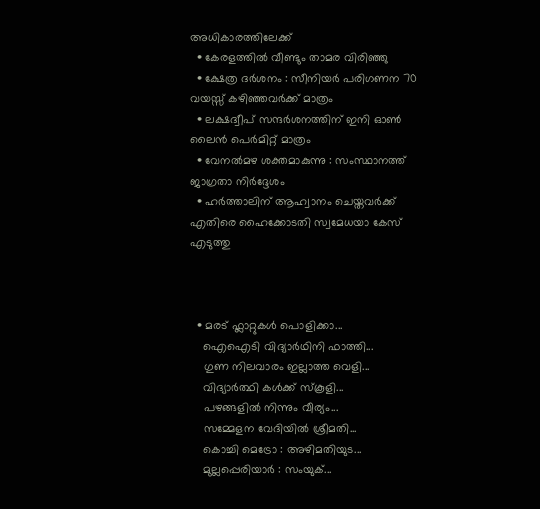അധികാരത്തിലേക്ക്
  • കേരളത്തിൽ വീണ്ടും താമര വിരിഞ്ഞു
  • ക്ഷേത്ര ദർശനം : സീനിയർ പരിഗണന 70 വയസ്സ് കഴിഞ്ഞവർക്ക് മാത്രം
  • ലക്ഷദ്വീപ് സന്ദർശനത്തിന് ഇനി ഓൺ ലൈൻ പെർമിറ്റ് മാത്രം
  • വേനൽമഴ ശക്തമാകുന്നു : സംസ്ഥാനത്ത് ജാഗ്രതാ നിർദ്ദേശം
  • ഹര്‍ത്താലിന് ആഹ്വാനം ചെയ്തവര്‍ക്ക് എതിരെ ഹൈക്കോടതി സ്വമേധയാ കേസ് എടുത്തു



  • മരട് ഫ്ലാറ്റുകൾ പൊളിക്കാ...
    ഐഐടി വിദ്യാര്‍ഥിനി ഫാത്തി...
    ഗുണ നിലവാരം ഇല്ലാത്ത വെളി...
    വിദ്യാർത്ഥി കൾക്ക് സ്കൂളി...
    പഴങ്ങളില്‍ നിന്നും വീര്യം...
    സമ്മേളന വേദിയില്‍ ശ്രീമതി...
    കൊച്ചി മെട്രോ : അഴിമതിയുട...
    മുല്ലപ്പെരിയാര്‍ : സംയുക്...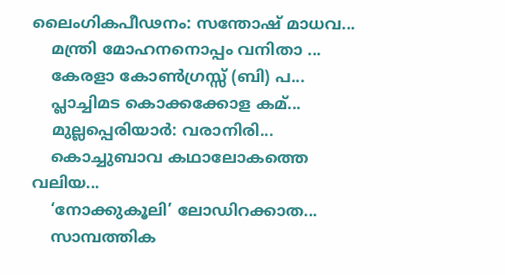ലൈംഗികപീഢനം: സന്തോഷ് മാധവ...
    മന്ത്രി മോഹനനൊപ്പം വനിതാ ...
    കേരളാ കോണ്‍ഗ്രസ്സ് (ബി) പ...
    പ്ലാച്ചിമട കൊക്കക്കോള കമ്...
    മുല്ലപ്പെരിയാര്‍: വരാനിരി...
    കൊച്ചുബാവ കഥാലോകത്തെ വലിയ...
    ‘നോക്കുകൂലി’ ലോഡിറക്കാത...
    സാമ്പത്തിക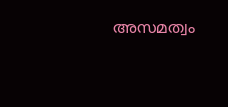അസമത്വം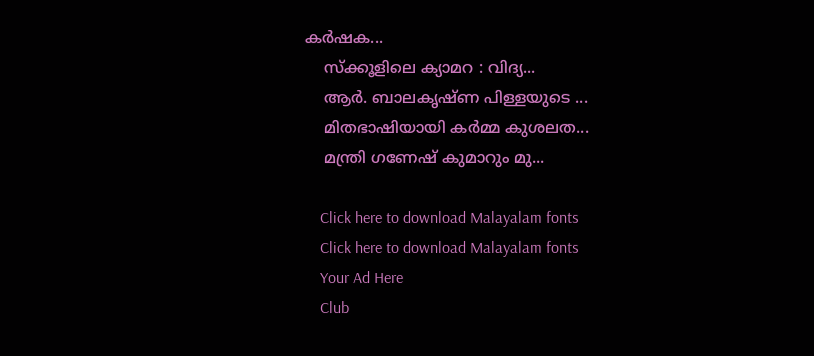കര്‍ഷക...
    സ്ക്കൂളിലെ ക്യാമറ : വിദ്യ...
    ആര്‍. ബാലകൃഷ്ണ പിള്ളയുടെ ...
    മിതഭാഷിയായി കര്‍മ്മ കുശലത...
    മന്ത്രി ഗണേഷ്‌ കുമാറും മു...

    Click here to download Malayalam fonts
    Click here to download Malayalam fonts
    Your Ad Here
    Club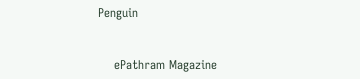Penguin


    ePathram Magazine